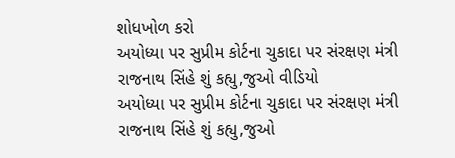શોધખોળ કરો
અયોધ્યા પર સુપ્રીમ કોર્ટના ચુકાદા પર સંરક્ષણ મંત્રી રાજનાથ સિંહે શું કહ્યુ,જુઓ વીડિયો
અયોધ્યા પર સુપ્રીમ કોર્ટના ચુકાદા પર સંરક્ષણ મંત્રી રાજનાથ સિંહે શું કહ્યુ,જુઓ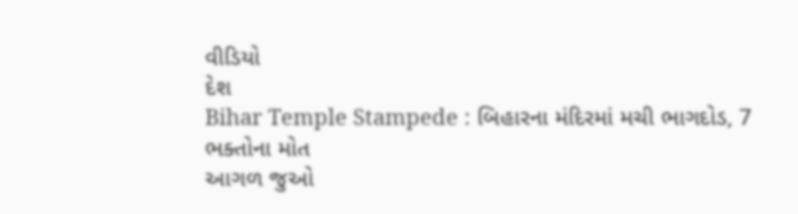વીડિયો
દેશ
Bihar Temple Stampede : બિહારના મંદિરમાં મચી ભાગદોડ, 7 ભક્તોના મોત
આગળ જુઓ